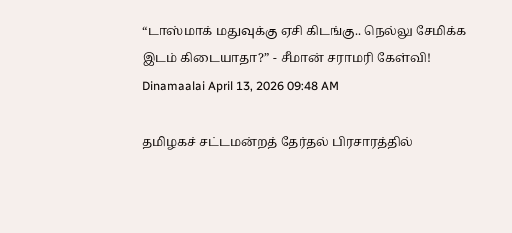“டாஸ்மாக் மதுவுக்கு ஏசி கிடங்கு.. நெல்லு சேமிக்க இடம் கிடையாதா?” - சீமான் சராமரி கேள்வி!
Dinamaalai April 13, 2026 09:48 AM

தமிழகச் சட்டமன்றத் தேர்தல் பிரசாரத்தில்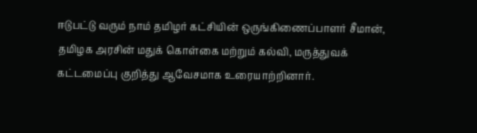ஈடுபட்டு வரும் நாம் தமிழர் கட்சியின் ஒருங்கிணைப்பாளர் சீமான், தமிழக அரசின் மதுக் கொள்கை மற்றும் கல்வி, மருத்துவக் கட்டமைப்பு குறித்து ஆவேசமாக உரையாற்றினார்.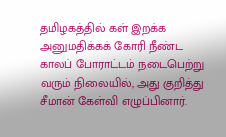தமிழகத்தில் கள் இறக்க அனுமதிக்கக் கோரி நீண்ட காலப் போராட்டம் நடைபெற்று வரும் நிலையில், அது குறித்து சீமான் கேள்வி எழுப்பினார்.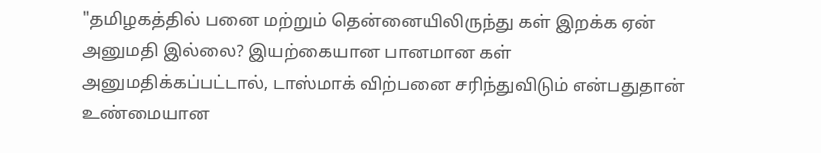"தமிழகத்தில் பனை மற்றும் தென்னையிலிருந்து கள் இறக்க ஏன் அனுமதி இல்லை? இயற்கையான பானமான கள் அனுமதிக்கப்பட்டால், டாஸ்மாக் விற்பனை சரிந்துவிடும் என்பதுதான் உண்மையான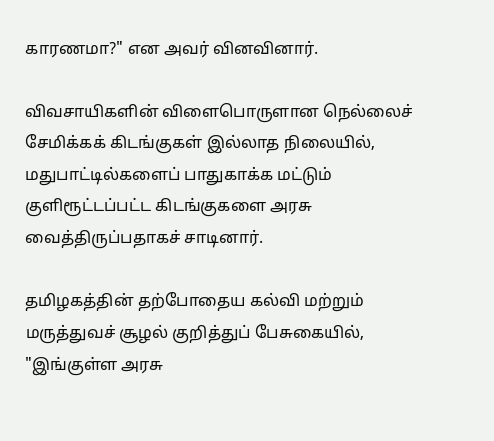காரணமா?" என அவர் வினவினார்.

விவசாயிகளின் விளைபொருளான நெல்லைச் சேமிக்கக் கிடங்குகள் இல்லாத நிலையில், மதுபாட்டில்களைப் பாதுகாக்க மட்டும் குளிரூட்டப்பட்ட கிடங்குகளை அரசு வைத்திருப்பதாகச் சாடினார்.

தமிழகத்தின் தற்போதைய கல்வி மற்றும் மருத்துவச் சூழல் குறித்துப் பேசுகையில், "இங்குள்ள அரசு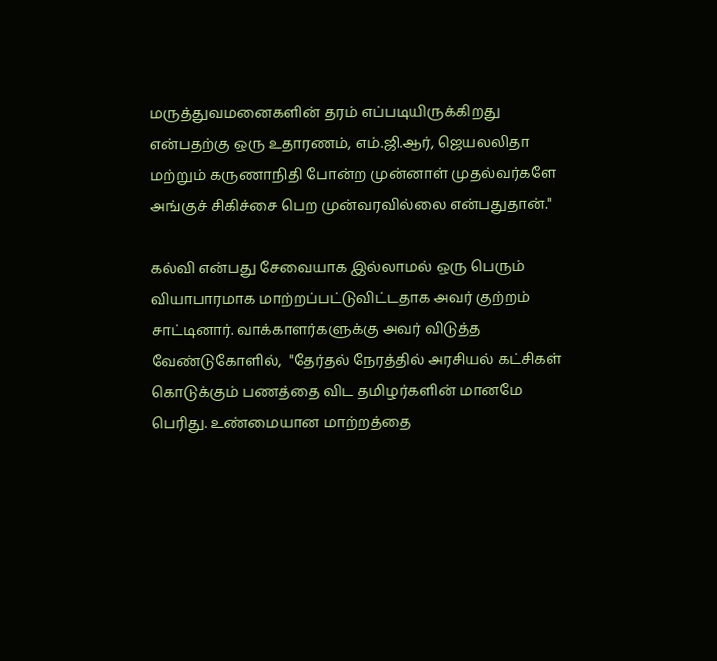மருத்துவமனைகளின் தரம் எப்படியிருக்கிறது என்பதற்கு ஒரு உதாரணம், எம்.ஜி.ஆர், ஜெயலலிதா மற்றும் கருணாநிதி போன்ற முன்னாள் முதல்வர்களே அங்குச் சிகிச்சை பெற முன்வரவில்லை என்பதுதான்."

கல்வி என்பது சேவையாக இல்லாமல் ஒரு பெரும் வியாபாரமாக மாற்றப்பட்டுவிட்டதாக அவர் குற்றம் சாட்டினார். வாக்காளர்களுக்கு அவர் விடுத்த வேண்டுகோளில்,  "தேர்தல் நேரத்தில் அரசியல் கட்சிகள் கொடுக்கும் பணத்தை விட தமிழர்களின் மானமே பெரிது. உண்மையான மாற்றத்தை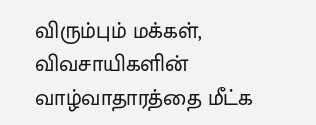விரும்பும் மக்கள், விவசாயிகளின் வாழ்வாதாரத்தை மீட்க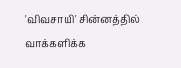'விவசாயி' சின்னத்தில் வாக்களிக்க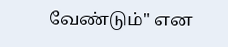வேண்டும்" என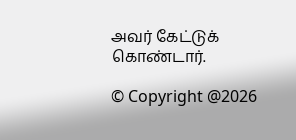அவர் கேட்டுக் கொண்டார்.

© Copyright @2026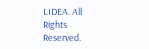LIDEA. All Rights Reserved.